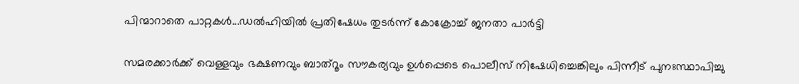പിന്മാറാതെ പാറ്റകൾ...ഡല്‍ഹിയിൽ പ്രതിഷേധം തുടർന്ന് കോക്രോച്ച് ജനതാ പാർട്ടി

സമരക്കാർക്ക് വെള്ളവും ഭക്ഷണവും ബാത്റൂം സൗകര്യവും ഉള്‍പ്പെടെ പൊലീസ് നിഷേധിച്ചെങ്കിലും പിന്നീട് പുനഃസ്ഥാപിച്ചു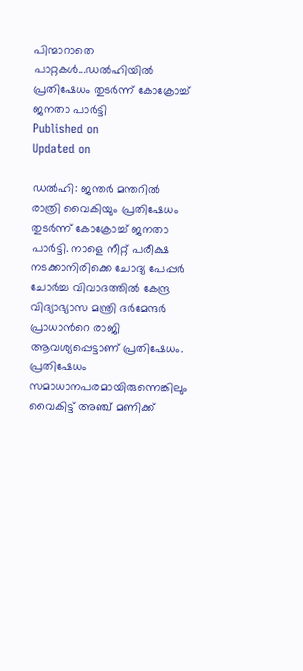പിന്മാറാതെ പാറ്റകൾ...ഡല്‍ഹിയിൽ  പ്രതിഷേധം തുടർന്ന് കോക്രോച്ച് ജനതാ പാർട്ടി
Published on
Updated on

ഡല്‍ഹി: ജന്തർ മന്തറില്‍ രാത്രി വൈകിയും പ്രതിഷേധം തുടർന്ന് കോക്രോച്ച് ജനതാ പാർട്ടി. നാളെ നീറ്റ് പരീക്ഷ നടക്കാനിരിക്കെ ചോദ്യ പേപ്പർ ചോർച്ച വിവാദത്തില്‍ കേന്ദ്ര വിദ്യാഭ്യാസ മന്ത്രി ദർമേന്ദർ പ്രാധാന്‍റെ രാജി ആവശ്യപ്പെട്ടാണ് പ്രതിഷേധം. പ്രതിഷേധം സമാധാനപരമായിരുന്നെങ്കിലും വൈകിട്ട് അഞ്ച് മണിക്ക്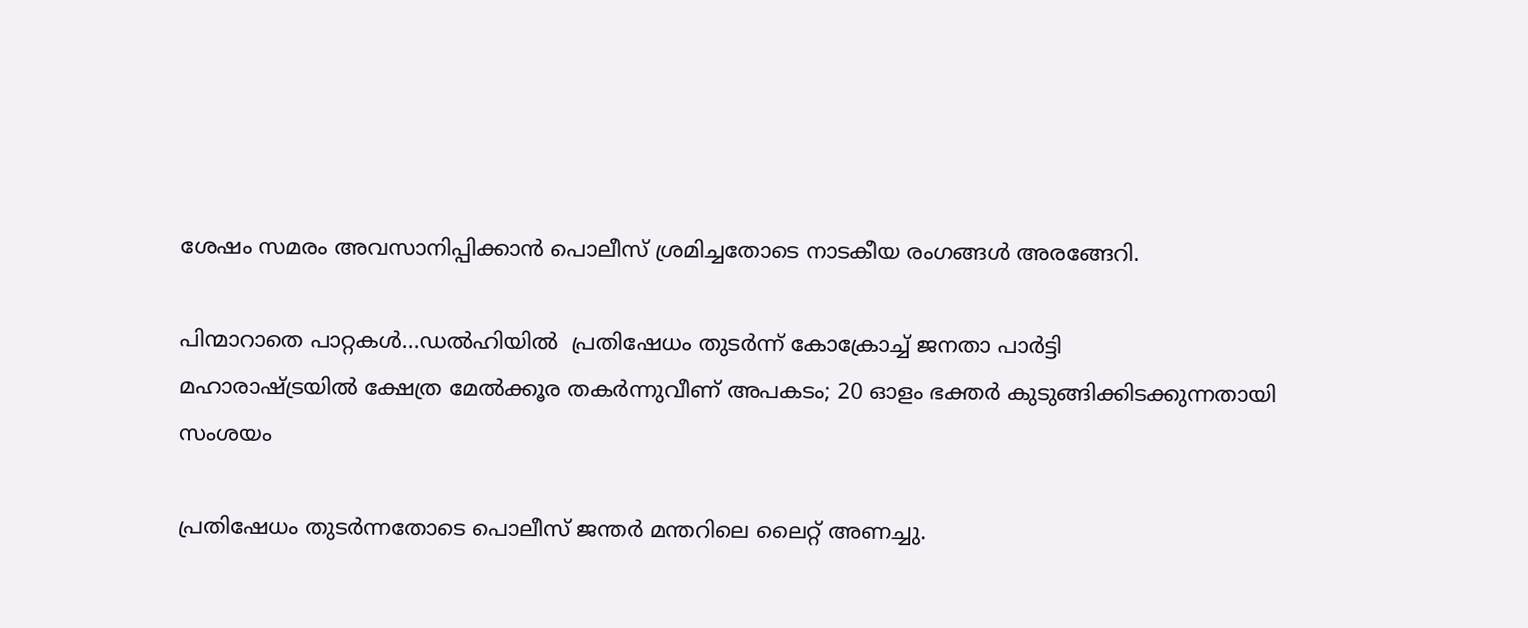ശേഷം സമരം അവസാനിപ്പിക്കാന്‍ പൊലീസ് ശ്രമിച്ചതോടെ നാടകീയ രംഗങ്ങള്‍ അരങ്ങേറി.

പിന്മാറാതെ പാറ്റകൾ...ഡല്‍ഹിയിൽ  പ്രതിഷേധം തുടർന്ന് കോക്രോച്ച് ജനതാ പാർട്ടി
മഹാരാഷ്ട്രയിൽ ക്ഷേത്ര മേൽക്കൂര തകർന്നുവീണ് അപകടം; 20 ഓളം ഭക്തർ കുടുങ്ങിക്കിടക്കുന്നതായി സംശയം

പ്രതിഷേധം തുടർന്നതോടെ പൊലീസ് ജന്തർ മന്തറിലെ ലൈറ്റ് അണച്ചു.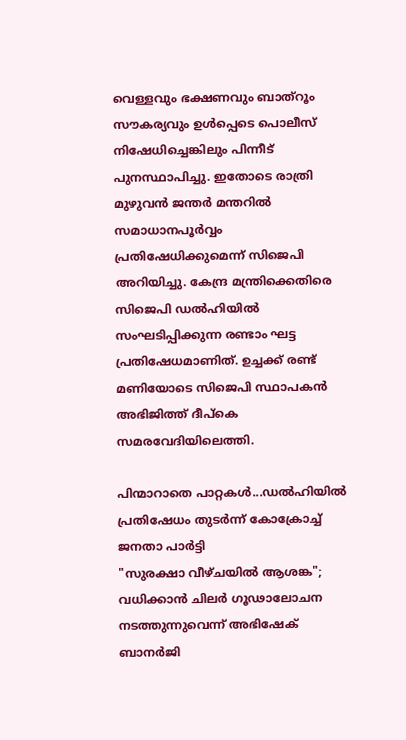വെള്ളവും ഭക്ഷണവും ബാത്റൂം സൗകര്യവും ഉള്‍പ്പെടെ പൊലീസ് നിഷേധിച്ചെങ്കിലും പിന്നീട് പുനസ്ഥാപിച്ചു. ഇതോടെ രാത്രി മുഴുവന്‍ ജന്തർ മന്തറില്‍ സമാധാനപൂർവ്വം പ്രതിഷേധിക്കുമെന്ന് സിജെപി അറിയിച്ചു. കേന്ദ്ര മന്ത്രിക്കെതിരെ സിജെപി ഡൽഹിയിൽ സംഘടിപ്പിക്കുന്ന രണ്ടാം ഘട്ട പ്രതിഷേധമാണിത്. ഉച്ചക്ക് രണ്ട് മണിയോടെ സിജെപി സ്ഥാപകൻ അഭിജിത്ത് ദീപ്കെ സമരവേദിയിലെത്തി.

പിന്മാറാതെ പാറ്റകൾ...ഡല്‍ഹിയിൽ  പ്രതിഷേധം തുടർന്ന് കോക്രോച്ച് ജനതാ പാർട്ടി
"സുരക്ഷാ വീഴ്ചയിൽ ആശങ്ക"; വധിക്കാൻ ചിലർ ഗൂഢാലോചന നടത്തുന്നുവെന്ന് അഭിഷേക് ബാനർജി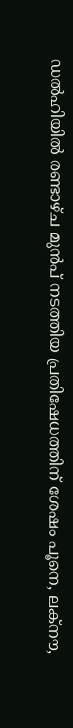ഡല്‍ഹിയില്‍ രണ്ടാഴ്ച മുന്‍പ് നടത്തിയ പ്രതിഷേധത്തിന് ശേഷം പൂനെ, ലക്‌നൗ,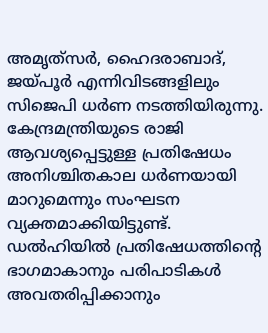അമൃത്‌സര്‍, ഹൈദരാബാദ്, ജയ്‌പൂർ എന്നിവിടങ്ങളിലും സിജെപി ധര്‍ണ നടത്തിയിരുന്നു. കേന്ദ്രമന്ത്രിയുടെ രാജി ആവശ്യപ്പെട്ടുള്ള പ്രതിഷേധം അനിശ്ചിതകാല ധര്‍ണയായി മാറുമെന്നും സംഘടന വ്യക്തമാക്കിയിട്ടുണ്ട്. ഡൽഹിയിൽ പ്രതിഷേധത്തിൻ്റെ ഭാഗമാകാനും പരിപാടികള്‍ അവതരിപ്പിക്കാനും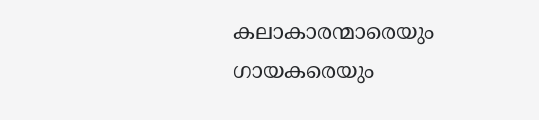കലാകാരന്മാരെയും ഗായകരെയും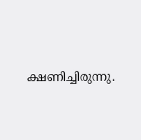ക്ഷണിച്ചിരുന്നു.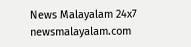News Malayalam 24x7
newsmalayalam.com